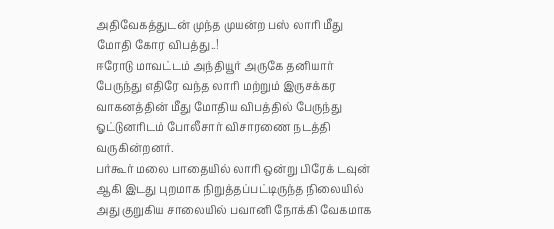அதிவேகத்துடன் முந்த முயன்ற பஸ் லாரி மீது மோதி கோர விபத்து..!
ஈரோடு மாவட்டம் அந்தியூர் அருகே தனியார் பேருந்து எதிரே வந்த லாரி மற்றும் இருசக்கர வாகனத்தின் மீது மோதிய விபத்தில் பேருந்து ஓட்டுனரிடம் போலீசார் விசாரணை நடத்தி வருகின்றனர்.
பர்கூர் மலை பாதையில் லாரி ஒன்று பிரேக் டவுன் ஆகி இடது புறமாக நிறுத்தப்பட்டிருந்த நிலையில் அது குறுகிய சாலையில் பவானி நோக்கி வேகமாக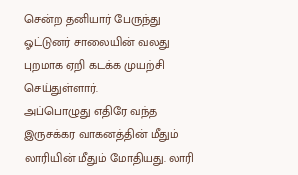சென்ற தனியார் பேருந்து ஓட்டுனர் சாலையின் வலது புறமாக ஏறி கடக்க முயற்சி செய்துள்ளார்.
அப்பொழுது எதிரே வந்த இருசக்கர வாகனத்தின் மீதும் லாரியின் மீதும் மோதியது. லாரி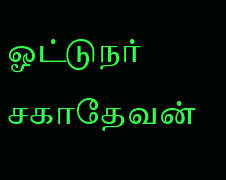ஓட்டுநர் சகாதேவன்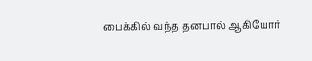பைக்கில் வந்த தனபால் ஆகியோர்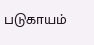படுகாயம்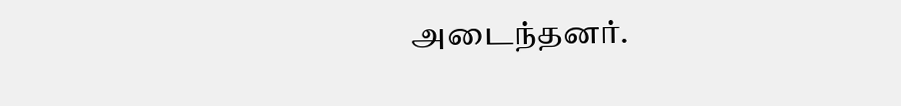அடைந்தனர்.